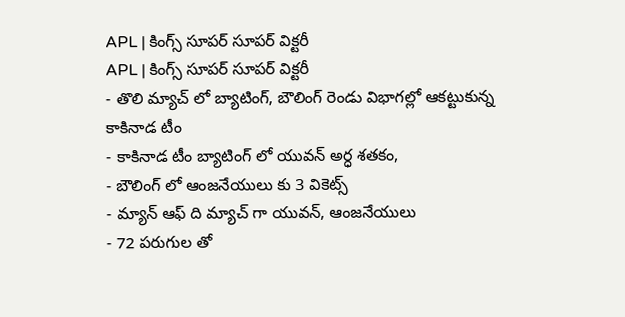APL | కింగ్స్ సూపర్ సూపర్ విక్టరీ
APL | కింగ్స్ సూపర్ సూపర్ విక్టరీ
- తొలి మ్యాచ్ లో బ్యాటింగ్, బౌలింగ్ రెండు విభాగల్లో ఆకట్టుకున్న కాకినాడ టీం
- కాకినాడ టీం బ్యాటింగ్ లో యువన్ అర్ధ శతకం,
- బౌలింగ్ లో ఆంజనేయులు కు 3 వికెట్స్
- మ్యాన్ ఆఫ్ ది మ్యాచ్ గా యువన్, ఆంజనేయులు
- 72 పరుగుల తో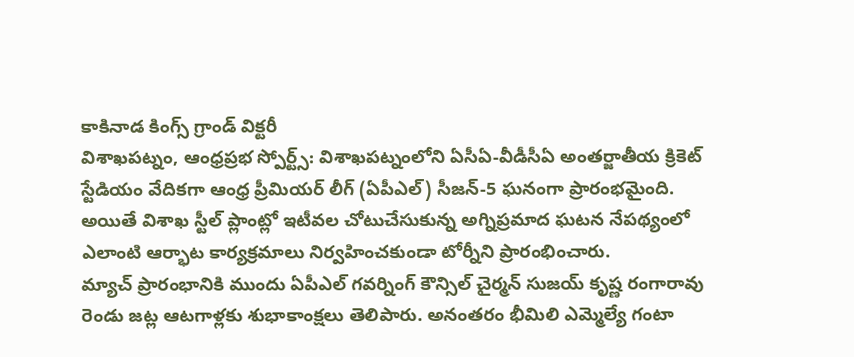కాకినాడ కింగ్స్ గ్రాండ్ విక్టరీ
విశాఖపట్నం, ఆంధ్రప్రభ స్పోర్ట్స్: విశాఖపట్నంలోని ఏసీఏ-వీడీసీఏ అంతర్జాతీయ క్రికెట్ స్టేడియం వేదికగా ఆంధ్ర ప్రీమియర్ లీగ్ (ఏపీఎల్) సీజన్-5 ఘనంగా ప్రారంభమైంది. అయితే విశాఖ స్టీల్ ప్లాంట్లో ఇటీవల చోటుచేసుకున్న అగ్నిప్రమాద ఘటన నేపథ్యంలో ఎలాంటి ఆర్భాట కార్యక్రమాలు నిర్వహించకుండా టోర్నీని ప్రారంభించారు.
మ్యాచ్ ప్రారంభానికి ముందు ఏపీఎల్ గవర్నింగ్ కౌన్సిల్ చైర్మన్ సుజయ్ కృష్ణ రంగారావు రెండు జట్ల ఆటగాళ్లకు శుభాకాంక్షలు తెలిపారు. అనంతరం భీమిలి ఎమ్మెల్యే గంటా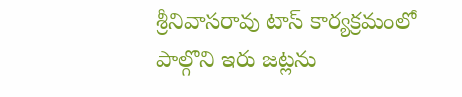శ్రీనివాసరావు టాస్ కార్యక్రమంలో పాల్గొని ఇరు జట్లను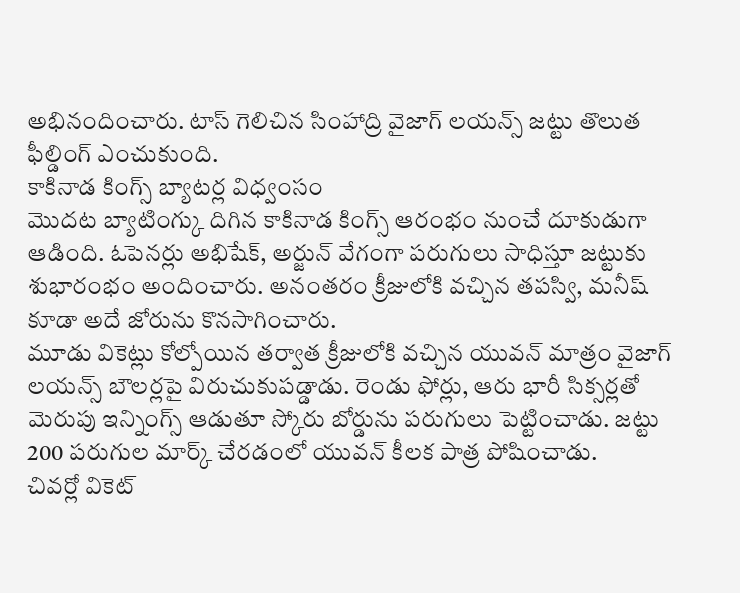అభినందించారు. టాస్ గెలిచిన సింహాద్రి వైజాగ్ లయన్స్ జట్టు తొలుత ఫీల్డింగ్ ఎంచుకుంది.
కాకినాడ కింగ్స్ బ్యాటర్ల విధ్వంసం
మొదట బ్యాటింగ్కు దిగిన కాకినాడ కింగ్స్ ఆరంభం నుంచే దూకుడుగా ఆడింది. ఓపెనర్లు అభిషేక్, అర్జున్ వేగంగా పరుగులు సాధిస్తూ జట్టుకు శుభారంభం అందించారు. అనంతరం క్రీజులోకి వచ్చిన తపస్వి, మనీష్ కూడా అదే జోరును కొనసాగించారు.
మూడు వికెట్లు కోల్పోయిన తర్వాత క్రీజులోకి వచ్చిన యువన్ మాత్రం వైజాగ్ లయన్స్ బౌలర్లపై విరుచుకుపడ్డాడు. రెండు ఫోర్లు, ఆరు భారీ సిక్సర్లతో మెరుపు ఇన్నింగ్స్ ఆడుతూ స్కోరు బోర్డును పరుగులు పెట్టించాడు. జట్టు 200 పరుగుల మార్క్ చేరడంలో యువన్ కీలక పాత్ర పోషించాడు.
చివర్లో వికెట్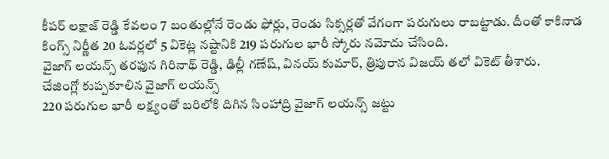కీపర్ లక్షాజ్ రెడ్డి కేవలం 7 బంతుల్లోనే రెండు ఫోర్లు, రెండు సిక్సర్లతో వేగంగా పరుగులు రాబట్టాడు. దీంతో కాకినాడ కింగ్స్ నిర్ణీత 20 ఓవర్లలో 5 వికెట్ల నష్టానికి 219 పరుగుల భారీ స్కోరు నమోదు చేసింది.
వైజాగ్ లయన్స్ తరఫున గిరినాథ్ రెడ్డి, ఢిల్లీ గణేష్, వినయ్ కుమార్, త్రిపురాన విజయ్ తలో వికెట్ తీశారు.
చేజింగ్లో కుప్పకూలిన వైజాగ్ లయన్స్
220 పరుగుల భారీ లక్ష్యంతో బరిలోకి దిగిన సింహాద్రి వైజాగ్ లయన్స్ జట్టు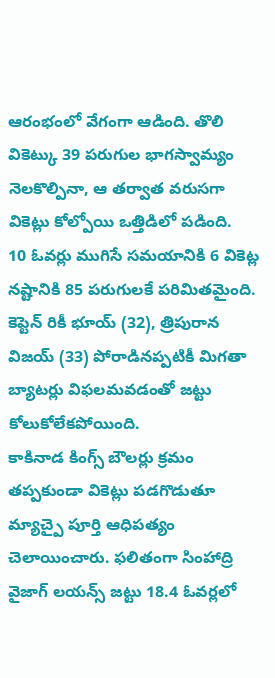ఆరంభంలో వేగంగా ఆడింది. తొలి వికెట్కు 39 పరుగుల భాగస్వామ్యం నెలకొల్పినా, ఆ తర్వాత వరుసగా వికెట్లు కోల్పోయి ఒత్తిడిలో పడింది.
10 ఓవర్లు ముగిసే సమయానికి 6 వికెట్ల నష్టానికి 85 పరుగులకే పరిమితమైంది. కెప్టెన్ రికీ భూయ్ (32), త్రిపురాన విజయ్ (33) పోరాడినప్పటికీ మిగతా బ్యాటర్లు విఫలమవడంతో జట్టు కోలుకోలేకపోయింది.
కాకినాడ కింగ్స్ బౌలర్లు క్రమం తప్పకుండా వికెట్లు పడగొడుతూ మ్యాచ్పై పూర్తి ఆధిపత్యం చెలాయించారు. ఫలితంగా సింహాద్రి వైజాగ్ లయన్స్ జట్టు 18.4 ఓవర్లలో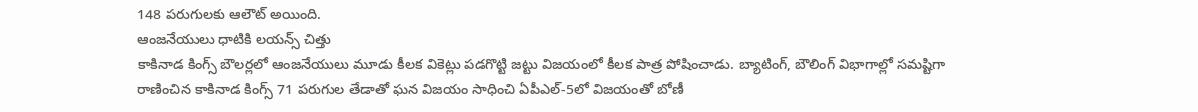148 పరుగులకు ఆలౌట్ అయింది.
ఆంజనేయులు ధాటికి లయన్స్ చిత్తు
కాకినాడ కింగ్స్ బౌలర్లలో ఆంజనేయులు మూడు కీలక వికెట్లు పడగొట్టి జట్టు విజయంలో కీలక పాత్ర పోషించాడు. బ్యాటింగ్, బౌలింగ్ విభాగాల్లో సమష్టిగా రాణించిన కాకినాడ కింగ్స్ 71 పరుగుల తేడాతో ఘన విజయం సాధించి ఏపీఎల్-5లో విజయంతో బోణీ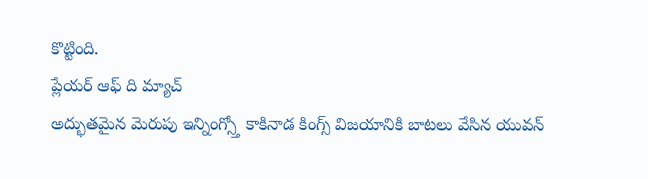కొట్టింది.
ప్లేయర్ ఆఫ్ ది మ్యాచ్
అద్భుతమైన మెరుపు ఇన్నింగ్స్తో కాకినాడ కింగ్స్ విజయానికి బాటలు వేసిన యువన్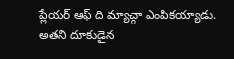ప్లేయర్ ఆఫ్ ది మ్యాచ్గా ఎంపికయ్యాడు. అతని దూకుడైన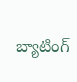బ్యాటింగ్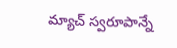మ్యాచ్ స్వరూపాన్నే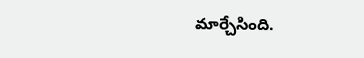మార్చేసింది.